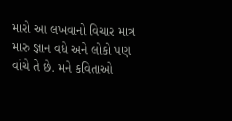મારો આ લખવાનો વિચાર માત્ર મારુ જ્ઞાન વધે અને લોકો પણ વાંચે તે છે. મને કવિતાઓ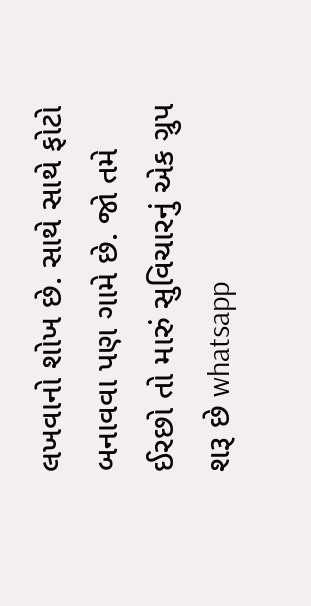લખવાનો શોખ છે. સાથે સાથે ફોટો બનાવવા પણ ગામે છે. જો તમે ઈરછો તો મારું સુવિચારનું એક ગ્રુપ શરૂ છે whatsapp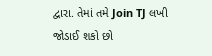દ્વારા. તેમાં તમે Join TJ લખી જોડાઈ શકો છો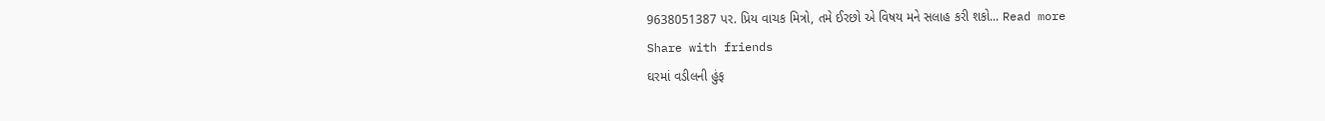9638051387 પર. પ્રિય વાચક મિત્રો, તમે ઈરછો એ વિષય મને સલાહ કરી શકો... Read more
Share with friends
ઘરમાં વડીલની હુંફ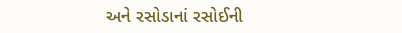અને રસોડાનાં રસોઈની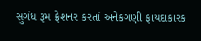સુગંધ રૂમ ફ્રેશનર કરતાં અનેકગણી ફાયદાકારક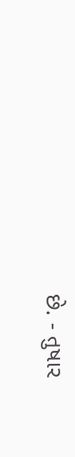છે. - તુષાર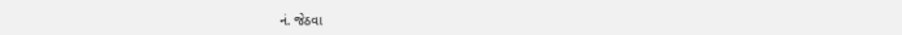નં. જેઠવા